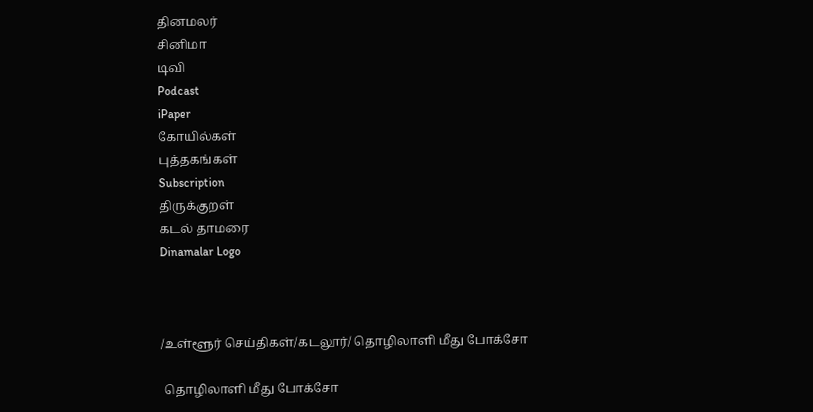தினமலர்
சினிமா
டிவி
Podcast
iPaper
கோயில்கள்
புத்தகங்கள்
Subscription
திருக்குறள்
கடல் தாமரை
Dinamalar Logo



/உள்ளூர் செய்திகள்/கடலூர்/ தொழிலாளி மீது போக்சோ

 தொழிலாளி மீது போக்சோ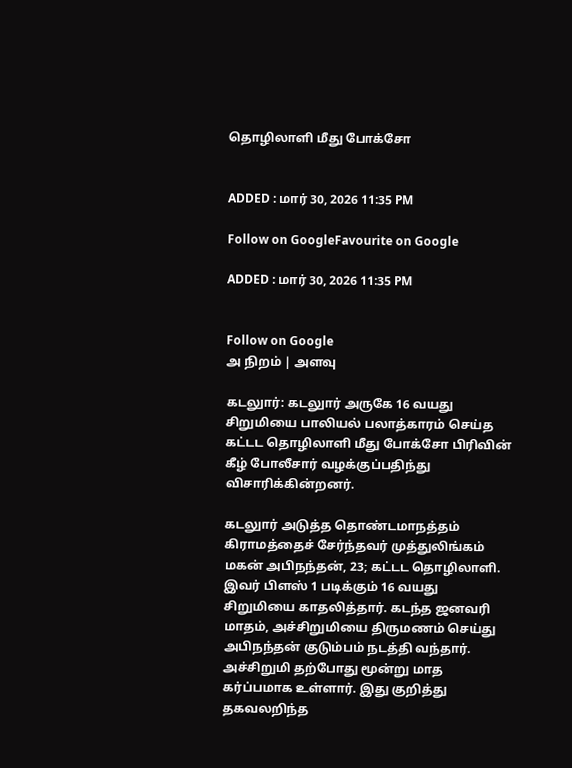தொழிலாளி மீது போக்சோ


ADDED : மார் 30, 2026 11:35 PM

Follow on GoogleFavourite on Google

ADDED : மார் 30, 2026 11:35 PM


Follow on Google
அ நிறம் | அளவு

கடலுார்: கடலுார் அருகே 16 வயது சிறுமியை பாலியல் பலாத்காரம் செய்த கட்டட தொழிலாளி மீது போக்சோ பிரிவின் கீழ் போலீசார் வழக்குப்பதிந்து விசாரிக்கின்றனர்.

கடலுார் அடுத்த தொண்டமாநத்தம் கிராமத்தைச் சேர்ந்தவர் முத்துலிங்கம் மகன் அபிநந்தன், 23; கட்டட தொழிலாளி. இவர் பிளஸ் 1 படிக்கும் 16 வயது சிறுமியை காதலித்தார். கடந்த ஜனவரி மாதம், அச்சிறுமியை திருமணம் செய்து அபிநந்தன் குடும்பம் நடத்தி வந்தார். அச்சிறுமி தற்போது மூன்று மாத கர்ப்பமாக உள்ளார். இது குறித்து தகவலறிந்த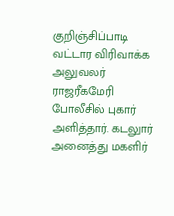குறிஞ்சிப்பாடி வட்டார விரிவாக்க அலுவலர் ராஜரீகமேரி போலீசில் புகார் அளித்தார். கடலுார் அனைத்து மகளிர்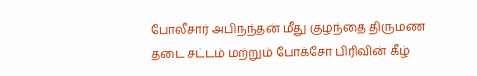போலீசார் அபிநந்தன் மீது குழந்தை திருமண தடை சட்டம் மற்றும் போக்சோ பிரிவின் கீழ்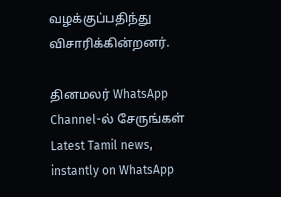வழக்குப்பதிந்து விசாரிக்கின்றனர்.

தினமலர் WhatsApp Channel-ல் சேருங்கள்
Latest Tamil news, instantly on WhatsApp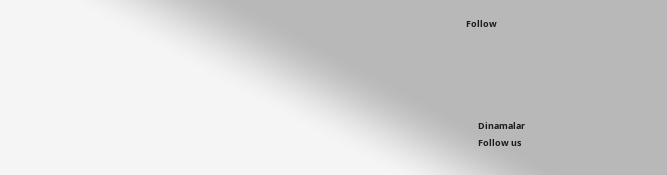Follow





      Dinamalar
      Follow us